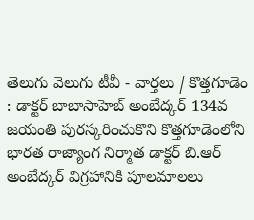తెలుగు వెలుగు టీవీ - వార్తలు / కొత్తగూడెం : డాక్టర్ బాబాసాహెబ్ అంబేద్కర్ 134వ జయంతి పురస్కరించుకొని కొత్తగూడెంలోని భారత రాజ్యాంగ నిర్మాత డాక్టర్ బి.ఆర్ అంబేద్కర్ విగ్రహానికి పూలమాలలు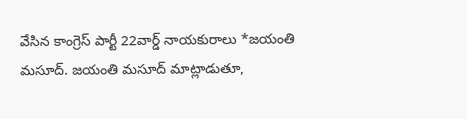వేసిన కాంగ్రెస్ పార్టీ 22వార్డ్ నాయకురాలు *జయంతి మసూద్. జయంతి మసూద్ మాట్లాడుతూ,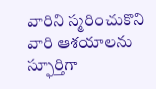వారిని స్మరించుకొని వారి ఆశయాలను స్ఫూర్తిగా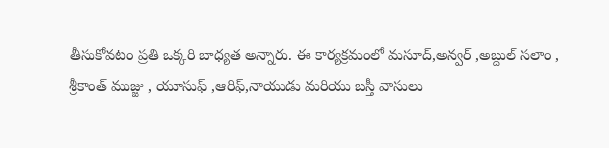తీసుకోవటం ప్రతి ఒక్కరి బాధ్యత అన్నారు. ఈ కార్యక్రమంలో మసూద్,అన్వర్ ,అబ్దుల్ సలాం , శ్రీకాంత్ ముజ్జు , యూసుఫ్ ,ఆరిఫ్,నాయుడు మరియు బస్తీ వాసులు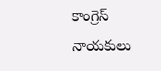కాంగ్రెస్ నాయకులు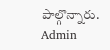పాల్గొన్నారు.
Admin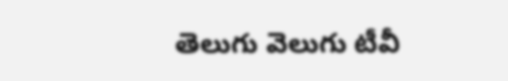తెలుగు వెలుగు టీవీ